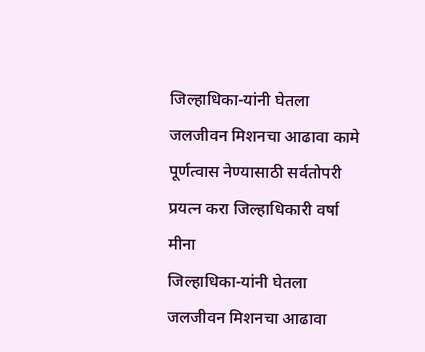जिल्हाधिका-यांनी घेतला जलजीवन मिशनचा आढावा कामे पूर्णत्वास नेण्यासाठी सर्वतोपरी प्रयत्न करा जिल्हाधिकारी वर्षा मीना
जिल्हाधिका-यांनी घेतला जलजीवन मिशनचा आढावा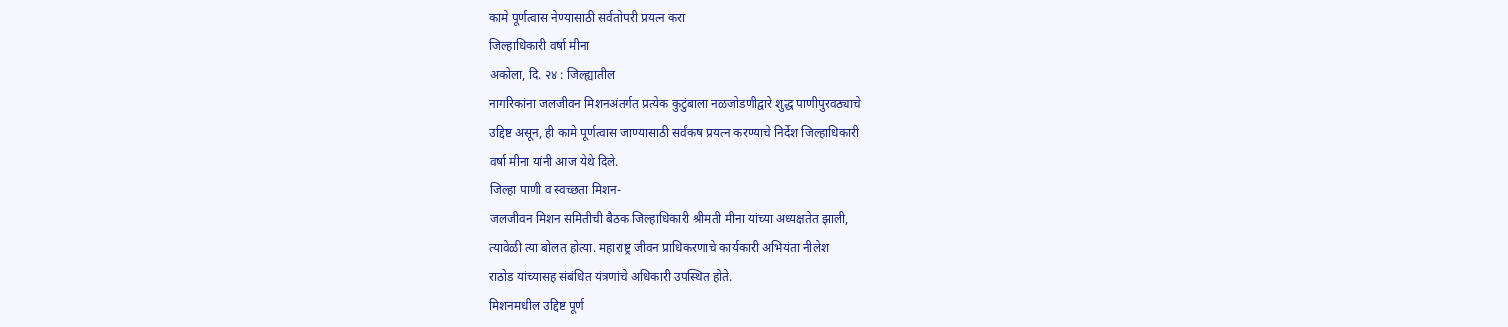कामे पूर्णत्वास नेण्यासाठी सर्वतोपरी प्रयत्न करा
जिल्हाधिकारी वर्षा मीना
अकोला, दि. २४ : जिल्ह्यातील
नागरिकांना जलजीवन मिशनअंतर्गत प्रत्येक कुटुंबाला नळजोडणीद्वारे शुद्ध पाणीपुरवठ्याचे
उद्दिष्ट असून, ही कामे पूर्णत्वास जाण्यासाठी सर्वंकष प्रयत्न करण्याचे निर्देश जिल्हाधिकारी
वर्षा मीना यांनी आज येथे दिले.
जिल्हा पाणी व स्वच्छता मिशन-
जलजीवन मिशन समितीची बैठक जिल्हाधिकारी श्रीमती मीना यांच्या अध्यक्षतेत झाली,
त्यावेळी त्या बोलत होत्या. महाराष्ट्र जीवन प्राधिकरणाचे कार्यकारी अभियंता नीलेश
राठोड यांच्यासह संबंधित यंत्रणांचे अधिकारी उपस्थित होते.
मिशनमधील उद्दिष्ट पूर्ण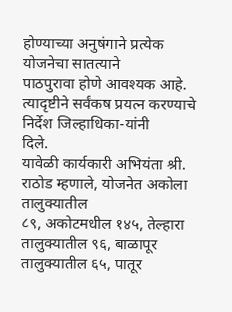होण्याच्या अनुषंगाने प्रत्येक योजनेचा सातत्याने
पाठपुरावा होणे आवश्यक आहे. त्यादृष्टीने सर्वंकष प्रयत्न करण्याचे निर्देश जिल्हाधिका-यांनी
दिले.
यावेळी कार्यकारी अभियंता श्री. राठोड म्हणाले, योजनेत अकोला तालुक्यातील
८९, अकोटमधील १४५, तेल्हारा तालुक्यातील ९६, बाळापूर तालुक्यातील ६५, पातूर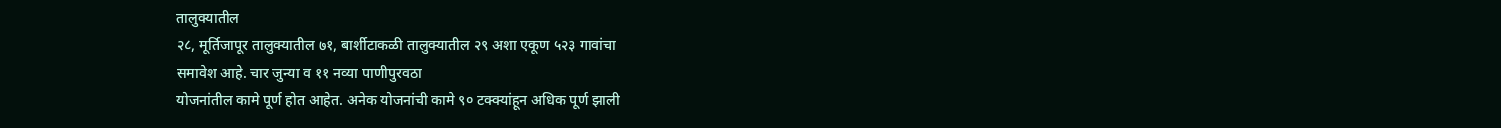तालुक्यातील
२८, मूर्तिजापूर तालुक्यातील ७१, बार्शीटाकळी तालुक्यातील २९ अशा एकूण ५२३ गावांचा
समावेश आहे. चार जुन्या व ११ नव्या पाणीपुरवठा
योजनांतील कामे पूर्ण होत आहेत. अनेक योजनांची कामे ९० टक्क्यांहून अधिक पूर्ण झाली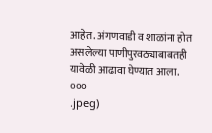आहेत. अंगणवाडी व शाळांना होत असलेल्या पाणीपुरवठ्याबाबतही यावेळी आढावा घेण्यात आला.
०००
.jpeg)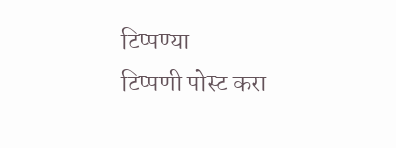टिप्पण्या
टिप्पणी पोस्ट करा